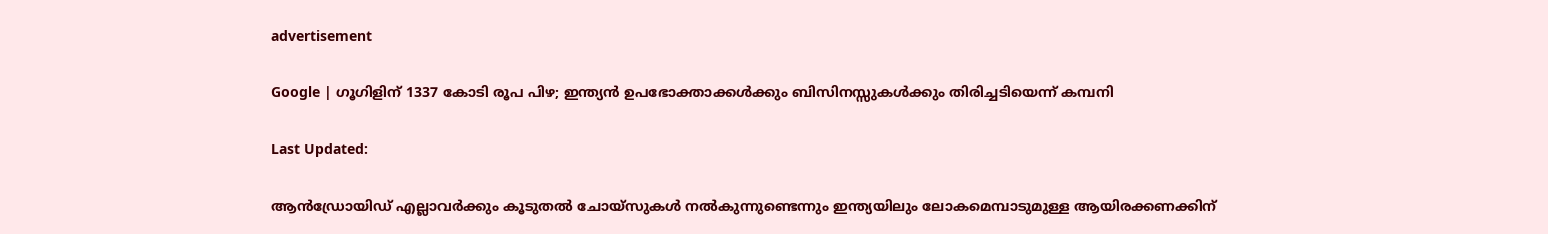advertisement

Google | ഗൂഗിളിന് 1337 കോടി രൂപ പിഴ; ഇന്ത്യന്‍ ഉപഭോക്താക്കള്‍ക്കും ബിസിനസ്സുകള്‍ക്കും തിരിച്ചടിയെന്ന് കമ്പനി

Last Updated:

ആന്‍ഡ്രോയിഡ് എല്ലാവര്‍ക്കും കൂടുതല്‍ ചോയ്സുകള്‍ നല്‍കുന്നുണ്ടെന്നും ഇന്ത്യയിലും ലോകമെമ്പാടുമുള്ള ആയിരക്കണക്കിന്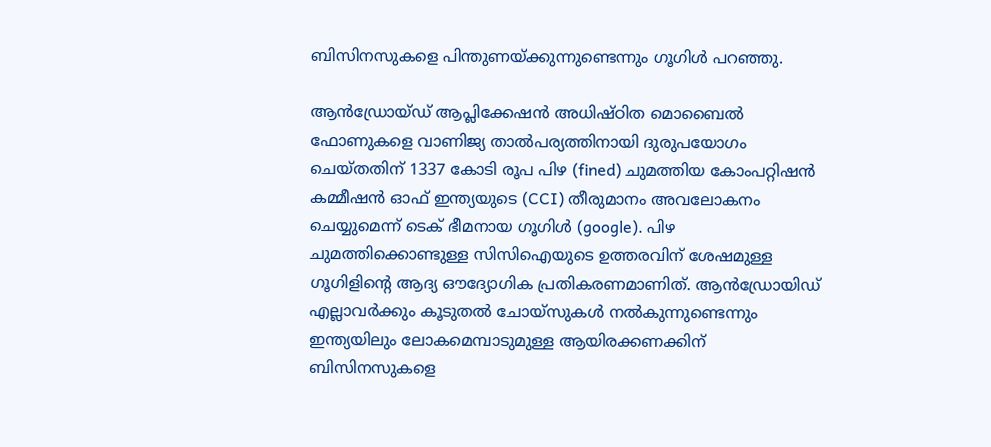ബിസിനസുകളെ പിന്തുണയ്ക്കുന്നുണ്ടെന്നും ഗൂഗിള്‍ പറഞ്ഞു.

ആന്‍ഡ്രോയ്ഡ് ആപ്ലിക്കേഷന്‍ അധിഷ്ഠിത മൊബൈല്‍ ഫോണുകളെ വാണിജ്യ താല്‍പര്യത്തിനായി ദുരുപയോഗം ചെയ്തതിന് 1337 കോടി രൂപ പിഴ (fined) ചുമത്തിയ കോംപറ്റിഷന്‍ കമ്മീഷന്‍ ഓഫ് ഇന്ത്യയുടെ (CCI) തീരുമാനം അവലോകനം ചെയ്യുമെന്ന് ടെക് ഭീമനായ ഗൂഗിള്‍ (google). പിഴ ചുമത്തിക്കൊണ്ടുള്ള സിസിഐയുടെ ഉത്തരവിന് ശേഷമുള്ള ഗൂഗിളിന്റെ ആദ്യ ഔദ്യോഗിക പ്രതികരണമാണിത്. ആന്‍ഡ്രോയിഡ് എല്ലാവര്‍ക്കും കൂടുതല്‍ ചോയ്സുകള്‍ നല്‍കുന്നുണ്ടെന്നും ഇന്ത്യയിലും ലോകമെമ്പാടുമുള്ള ആയിരക്കണക്കിന് ബിസിനസുകളെ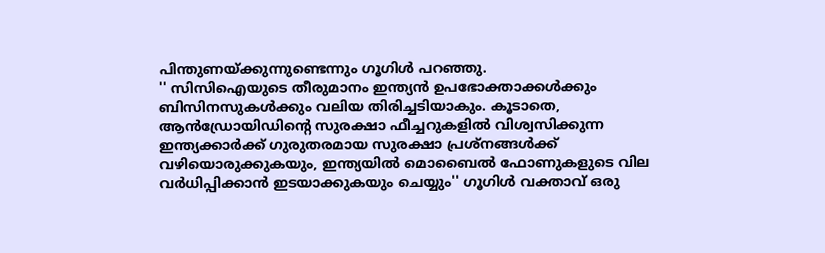പിന്തുണയ്ക്കുന്നുണ്ടെന്നും ഗൂഗിള്‍ പറഞ്ഞു.
'' സിസിഐയുടെ തീരുമാനം ഇന്ത്യന്‍ ഉപഭോക്താക്കള്‍ക്കും ബിസിനസുകള്‍ക്കും വലിയ തിരിച്ചടിയാകും. കൂടാതെ, ആന്‍ഡ്രോയിഡിന്റെ സുരക്ഷാ ഫീച്ചറുകളില്‍ വിശ്വസിക്കുന്ന ഇന്ത്യക്കാര്‍ക്ക് ഗുരുതരമായ സുരക്ഷാ പ്രശ്‌നങ്ങള്‍ക്ക് വഴിയൊരുക്കുകയും, ഇന്ത്യയില്‍ മൊബൈല്‍ ഫോണുകളുടെ വില വര്‍ധിപ്പിക്കാന്‍ ഇടയാക്കുകയും ചെയ്യും'' ഗൂഗിള്‍ വക്താവ് ഒരു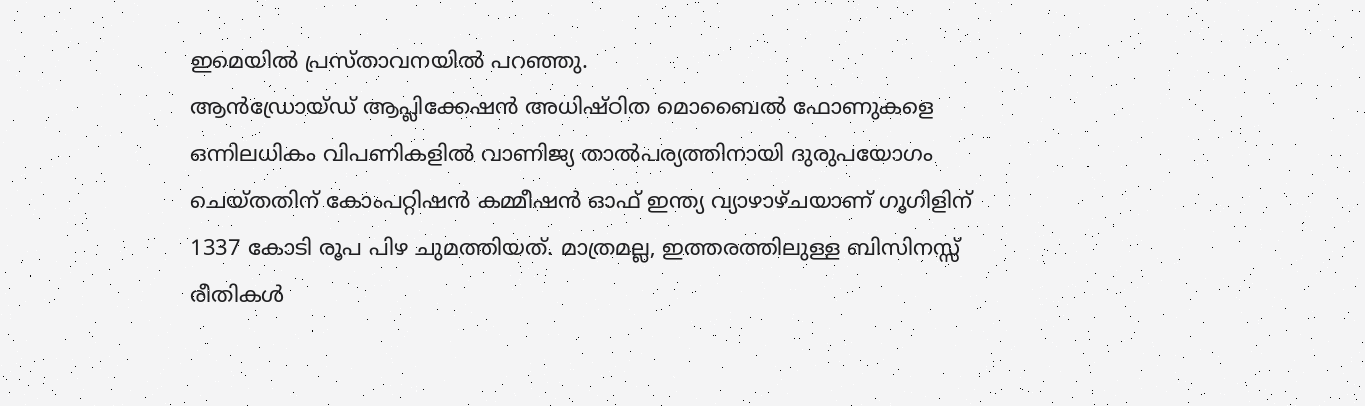ഇമെയില്‍ പ്രസ്താവനയില്‍ പറഞ്ഞു.
ആന്‍ഡ്രോയ്ഡ് ആപ്ലിക്കേഷന്‍ അധിഷ്ഠിത മൊബൈല്‍ ഫോണുകളെ ഒന്നിലധികം വിപണികളില്‍ വാണിജ്യ താല്‍പര്യത്തിനായി ദുരുപയോഗം ചെയ്തതിന് കോംപറ്റിഷന്‍ കമ്മീഷന്‍ ഓഫ് ഇന്ത്യ വ്യാഴാഴ്ചയാണ് ഗൂഗിളിന് 1337 കോടി രൂപ പിഴ ചുമത്തിയത്. മാത്രമല്ല, ഇത്തരത്തിലുള്ള ബിസിനസ്സ് രീതികള്‍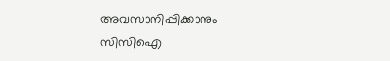അവസാനിപ്പിക്കാനും സിസിഐ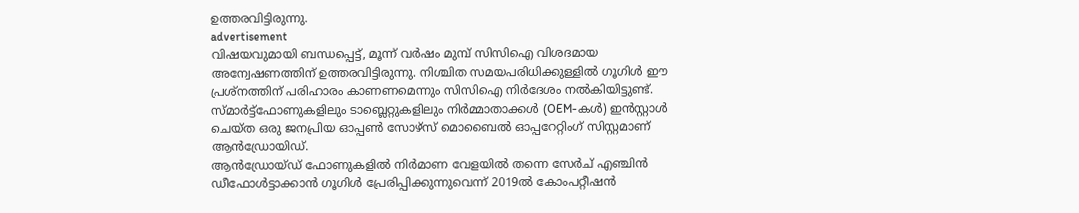ഉത്തരവിട്ടിരുന്നു.
advertisement
വിഷയവുമായി ബന്ധപ്പെട്ട്, മൂന്ന് വര്‍ഷം മുമ്പ് സിസിഐ വിശദമായ അന്വേഷണത്തിന് ഉത്തരവിട്ടിരുന്നു. നിശ്ചിത സമയപരിധിക്കുള്ളില്‍ ഗൂഗിള്‍ ഈ പ്രശ്‌നത്തിന് പരിഹാരം കാണണമെന്നും സിസിഐ നിര്‍ദേശം നല്‍കിയിട്ടുണ്ട്. സ്മാര്‍ട്ട്ഫോണുകളിലും ടാബ്ലെറ്റുകളിലും നിര്‍മ്മാതാക്കള്‍ (OEM-കള്‍) ഇന്‍സ്റ്റാള്‍ ചെയ്ത ഒരു ജനപ്രിയ ഓപ്പണ്‍ സോഴ്സ് മൊബൈല്‍ ഓപ്പറേറ്റിംഗ് സിസ്റ്റമാണ് ആന്‍ഡ്രോയിഡ്.
ആന്‍ഡ്രോയ്ഡ് ഫോണുകളില്‍ നിര്‍മാണ വേളയില്‍ തന്നെ സേര്‍ച് എഞ്ചിന്‍ ഡീഫോള്‍ട്ടാക്കാന്‍ ഗൂഗിള്‍ പ്രേരിപ്പിക്കുന്നുവെന്ന് 2019ല്‍ കോംപറ്റീഷന്‍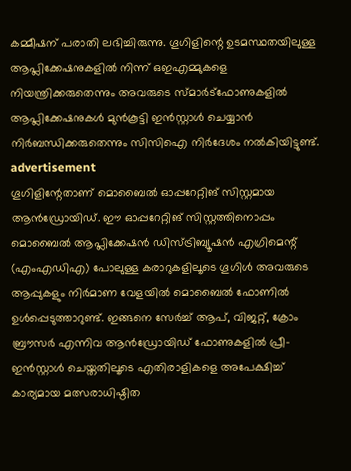കമ്മീഷന് പരാതി ലഭിച്ചിരുന്നു. ഗൂഗിളിന്റെ ഉടമസ്ഥതയിലുള്ള ആപ്ലിക്കേഷനുകളില്‍ നിന്ന് ഒഇഎമ്മുകളെ നിയന്ത്രിക്കരുതെന്നും അവരുടെ സ്മാര്‍ട്‌ഫോണുകളില്‍ ആപ്ലിക്കേഷനുകള്‍ മുന്‍കൂട്ടി ഇന്‍സ്റ്റാള്‍ ചെയ്യാന്‍ നിര്‍ബന്ധിക്കരുതെന്നും സിസിഐ നിര്‍ദേശം നല്‍കിയിട്ടുണ്ട്.
advertisement
ഗൂഗിളിന്റേതാണ് മൊബൈല്‍ ഓപ്പറേറ്റിങ് സിസ്റ്റമായ ആന്‍ഡ്രോയിഡ്. ഈ ഓപ്പറേറ്റിങ് സിസ്റ്റത്തിനൊപ്പം മൊബൈല്‍ ആപ്ലിക്കേഷന്‍ ഡിസ്ട്രിബ്യൂഷന്‍ എഗ്രിമെന്റ് (എംഎഡിഎ) പോലുള്ള കരാറുകളിലൂടെ ഗൂഗിള്‍ അവരുടെ ആപ്പുകളും നിര്‍മാണ വേളയില്‍ മൊബൈല്‍ ഫോണില്‍ ഉള്‍പ്പെടുത്താറുണ്ട്. ഇങ്ങനെ സേര്‍ച്ച് ആപ്, വിജറ്റ്, ക്രോം ബ്രൗസര്‍ എന്നിവ ആന്‍ഡ്രോയിഡ് ഫോണുകളില്‍ പ്രീ-ഇന്‍സ്റ്റാള്‍ ചെയ്തതിലൂടെ എതിരാളികളെ അപേക്ഷിച്ച് കാര്യമായ മത്സരാധിഷ്ഠിത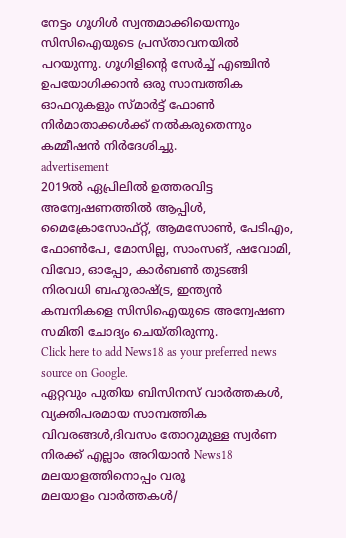നേട്ടം ഗൂഗിള്‍ സ്വന്തമാക്കിയെന്നും സിസിഐയുടെ പ്രസ്താവനയില്‍ പറയുന്നു. ഗൂഗിളിന്റെ സേര്‍ച്ച് എഞ്ചിന്‍ ഉപയോഗിക്കാന്‍ ഒരു സാമ്പത്തിക ഓഫറുകളും സ്മാര്‍ട്ട് ഫോണ്‍ നിര്‍മാതാക്കള്‍ക്ക് നല്‍കരുതെന്നും കമ്മീഷന്‍ നിര്‍ദേശിച്ചു.
advertisement
2019ല്‍ ഏപ്രിലില്‍ ഉത്തരവിട്ട അന്വേഷണത്തില്‍ ആപ്പിള്‍, മൈക്രോസോഫ്റ്റ്, ആമസോണ്‍, പേടിഎം, ഫോണ്‍പേ, മോസില്ല, സാംസങ്, ഷവോമി, വിവോ, ഓപ്പോ, കാര്‍ബണ്‍ തുടങ്ങി നിരവധി ബഹുരാഷ്ട്ര, ഇന്ത്യന്‍ കമ്പനികളെ സിസിഐയുടെ അന്വേഷണ സമിതി ചോദ്യം ചെയ്തിരുന്നു.
Click here to add News18 as your preferred news source on Google.
ഏറ്റവും പുതിയ ബിസിനസ് വാർത്തകൾ, വ്യക്തിപരമായ സാമ്പത്തിക വിവരങ്ങൾ,ദിവസം തോറുമുള്ള സ്വർണ നിരക്ക് എല്ലാം അറിയാൻ News18 മലയാളത്തിനൊപ്പം വരൂ
മലയാളം വാർത്തകൾ/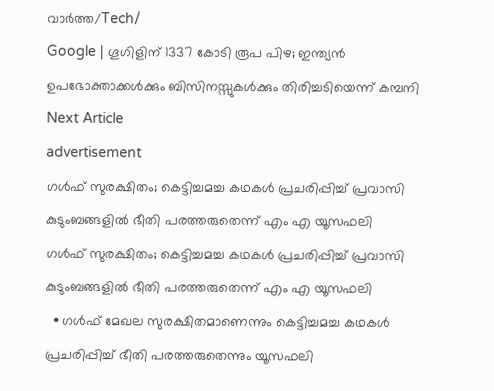വാർത്ത/Tech/
Google | ഗൂഗിളിന് 1337 കോടി രൂപ പിഴ; ഇന്ത്യന്‍ ഉപഭോക്താക്കള്‍ക്കും ബിസിനസ്സുകള്‍ക്കും തിരിച്ചടിയെന്ന് കമ്പനി
Next Article
advertisement
ഗൾഫ് സുരക്ഷിതം; കെട്ടിച്ചമച്ച കഥകൾ പ്രചരിപ്പിച്ച് പ്രവാസി കുടുംബങ്ങളിൽ ഭീതി പരത്തരുതെന്ന് എം എ യൂസഫലി
ഗൾഫ് സുരക്ഷിതം; കെട്ടിച്ചമച്ച കഥകൾ പ്രചരിപ്പിച്ച് പ്രവാസി കുടുംബങ്ങളിൽ ഭീതി പരത്തരുതെന്ന് എം എ യൂസഫലി
  • ഗൾഫ് മേഖല സുരക്ഷിതമാണെന്നും കെട്ടിച്ചമച്ച കഥകൾ പ്രചരിപ്പിച്ച് ഭീതി പരത്തരുതെന്നും യൂസഫലി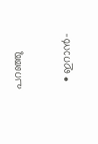പറഞ്ഞു

  • ഇറാൻ-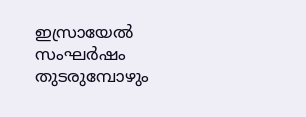ഇസ്രായേൽ സംഘർഷം തുടരുമ്പോഴും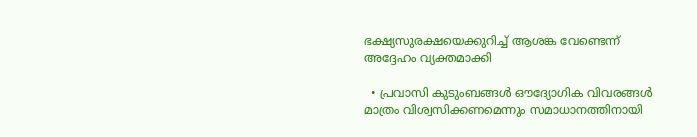ഭക്ഷ്യസുരക്ഷയെക്കുറിച്ച് ആശങ്ക വേണ്ടെന്ന് അദ്ദേഹം വ്യക്തമാക്കി

  • പ്രവാസി കുടുംബങ്ങൾ ഔദ്യോഗിക വിവരങ്ങൾ മാത്രം വിശ്വസിക്കണമെന്നും സമാധാനത്തിനായി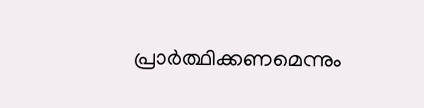പ്രാർത്ഥിക്കണമെന്നും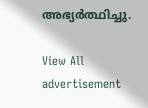അഭ്യർത്ഥിച്ചു.

View All
advertisement